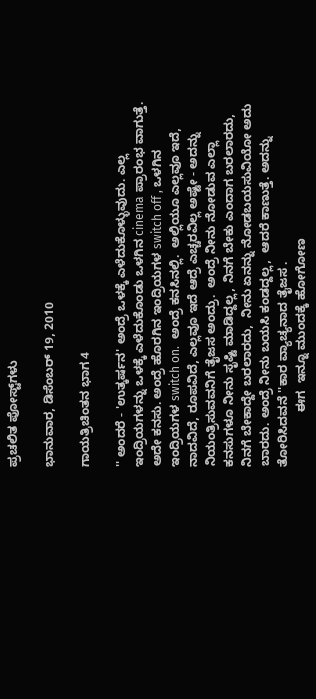ಪ್ರಚಲಿತ ಪೋಸ್ಟ್‌ಗಳು

ಭಾನುವಾರ, ಡಿಸೆಂಬರ್ 19, 2010

ಗಾಯತ್ರಿಚಿಂತನ ಭಾಗ 4

'' ಅಂದರೆ - 'ಉತ್ಕರ್ಷನ' ಅಂದ್ರೆ ಒಳಕ್ಕೆ ಎಳೆದುಕೊಳ್ಳುವುದು. ಎಲ್ಲ ಇಂದ್ರಿಯಗಳನ್ನು ಒಳಕ್ಕೆ ಎಳೆದುಕೊಂಡು ಒಳಗಿನ cinema ಪ್ರಾರಂಭ ವಾಗುತ್ತೆ. ಅದೇ ಕನಸು. ಅಂದ್ರೆ ಹೊರಗಿನ ಇಂದ್ರಿಯಗಳ switch off , ಒಳಗಿನ ಇಂದ್ರಿಯಗಳ switch on.  ಅಂದ್ರೆ ಕನಸಿನಲ್ಲಿ.  ಅಲ್ಲಿಯೂ ಎಲ್ಲವೂ ಇದೆ, ನಾದವಿದೆ, ರೂಪವಿದೆ, ಎಲ್ಲವೂ ಇದೆ ಆದ್ರೆ ಎಚ್ಚರವಿಲ್ಲ ಅಷ್ಟೇ - ಅದನ್ನು ನಿಯಂತ್ರಿಸುವವನಿಗೆ ತೈಜಸ ಅಂದ್ರು.  ಅಂದ್ರೆ ನೀನು ನೋಡುವ ಎಲ್ಲಾ ಕನಸುಗಳೂ ನೀನು ಸೃಷ್ಟಿ ಮಾಡಿದ್ದಲ್ಲ, ನಿನಗೆ ಬೇಕು ಎಂದಾಗ ಬರಲಾರದು, ನಿನಗೆ ಬೇಕಾದ್ದೇ ಬರಲಾರದು,  ನೀನು ಏನನ್ನು ನೋಡಬಯಸುವಿಯೋ ಅದು ಬಾರದು. ಅಂದ್ರೆ ನೀನು ಬಯಸಿ ಕಂಡದ್ದಲ್ಲ,  ಆದರೆ ಕಾಣುತ್ತೆ. ಅದನ್ನು ತೋರಿಸಿದವನೆ ''ಕಾರ ವ್ಯಾಚ್ಯನಾದ ತೈಜಸ .
                ಈಗ  ಇನ್ನೂ ಮುಂದಕ್ಕೆ ಹೋಗೋಣ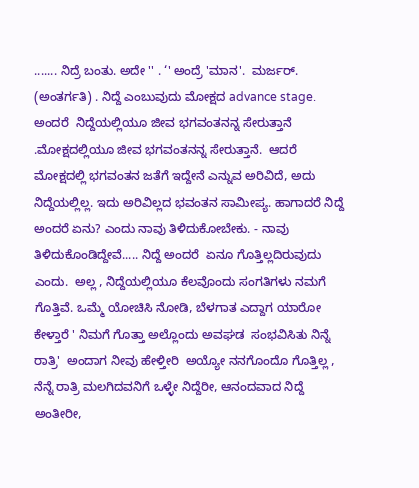....... ನಿದ್ರೆ ಬಂತು. ಅದೇ '' . ‘' ಅಂದ್ರೆ 'ಮಾನ'.  ಮರ್ಜರ್. (ಅಂತರ್ಗತಿ) . ನಿದ್ದೆ ಎಂಬುವುದು ಮೋಕ್ಷದ advance stage. ಅಂದರೆ  ನಿದ್ದೆಯಲ್ಲಿಯೂ ಜೀವ ಭಗವಂತನನ್ನ ಸೇರುತ್ತಾನೆ .ಮೋಕ್ಷದಲ್ಲಿಯೂ ಜೀವ ಭಗವಂತನನ್ನ ಸೇರುತ್ತಾನೆ.  ಆದರೆ ಮೋಕ್ಷದಲ್ಲಿ ಭಗವಂತನ ಜತೆಗೆ ಇದ್ದೇನೆ ಎನ್ನುವ ಅರಿವಿದೆ, ಅದು ನಿದ್ದೆಯಲ್ಲಿಲ್ಲ. ಇದು ಅರಿವಿಲ್ಲದ ಭವಂತನ ಸಾಮೀಪ್ಯ. ಹಾಗಾದರೆ ನಿದ್ದೆ ಅಂದರೆ ಏನು? ಎಂದು ನಾವು ತಿಳಿದುಕೋಬೇಕು. - ನಾವು ತಿಳಿದುಕೊಂಡಿದ್ದೇವೆ..... ನಿದ್ದೆ ಅಂದರೆ  ಏನೂ ಗೊತ್ತಿಲ್ಲದಿರುವುದು ಎಂದು.  ಅಲ್ಲ , ನಿದ್ದೆಯಲ್ಲಿಯೂ ಕೆಲವೊಂದು ಸಂಗತಿಗಳು ನಮಗೆ ಗೊತ್ತಿವೆ. ಒಮ್ಮೆ ಯೋಚಿಸಿ ನೋಡಿ, ಬೆಳಗಾತ ಎದ್ದಾಗ ಯಾರೋ ಕೇಳ್ತಾರೆ ' ನಿಮಗೆ ಗೊತ್ತಾ ಅಲ್ಲೊಂದು ಅವಘಡ  ಸಂಭವಿಸಿತು ನಿನ್ನೆ ರಾತ್ರಿ'  ಅಂದಾಗ ನೀವು ಹೇಳ್ತೀರಿ  ಅಯ್ಯೋ ನನಗೊಂದೊ ಗೊತ್ತಿಲ್ಲ , ನೆನ್ನೆ ರಾತ್ರಿ ಮಲಗಿದವನಿಗೆ ಒಳ್ಳೇ ನಿದ್ದೆರೀ, ಆನಂದವಾದ ನಿದ್ದೆ ಅಂತೀರೀ,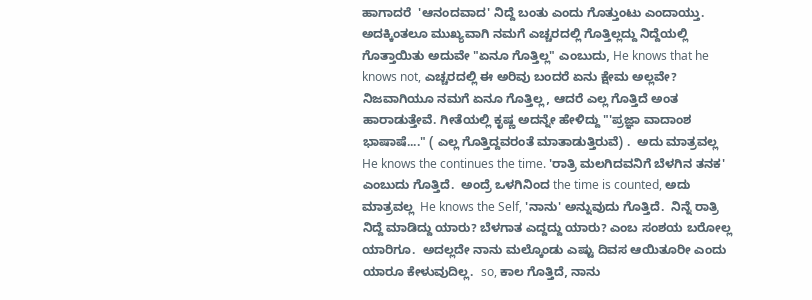ಹಾಗಾದರೆ  'ಆನಂದವಾದ' ನಿದ್ದೆ ಬಂತು ಎಂದು ಗೊತ್ತುಂಟು ಎಂದಾಯ್ತು. ಅದಕ್ಕಿಂತಲೂ ಮುಖ್ಯವಾಗಿ ನಮಗೆ ಎಚ್ಚರದಲ್ಲಿ ಗೊತ್ತಿಲ್ಲದ್ದು ನಿದ್ದೆಯಲ್ಲಿ ಗೊತ್ತಾಯಿತು ಅದುವೇ "ಏನೂ ಗೊತ್ತಿಲ್ಲ" ಎಂಬುದು, He knows that he knows not, ಎಚ್ಚರದಲ್ಲಿ ಈ ಅರಿವು ಬಂದರೆ ಏನು ಕ್ಷೇಮ ಅಲ್ಲವೇ?  ನಿಜವಾಗಿಯೂ ನಮಗೆ ಏನೂ ಗೊತ್ತಿಲ್ಲ, ಆದರೆ ಎಲ್ಲ ಗೊತ್ತಿದೆ ಅಂತ ಹಾರಾಡುತ್ತೇವೆ. ಗೀತೆಯಲ್ಲಿ ಕೃಷ್ಣ ಅದನ್ನೇ ಹೇಳಿದ್ದು "'ಪ್ರಜ್ಞಾ ವಾದಾಂಶ ಭಾಷಾಷೆ...." ( ಎಲ್ಲ ಗೊತ್ತಿದ್ದವರಂತೆ ಮಾತಾಡುತ್ತಿರುವೆ) .  ಅದು ಮಾತ್ರವಲ್ಲ He knows the continues the time. 'ರಾತ್ರಿ ಮಲಗಿದವನಿಗೆ ಬೆಳಗಿನ ತನಕ' ಎಂಬುದು ಗೊತ್ತಿದೆ.  ಅಂದ್ರೆ ಒಳಗಿನಿಂದ the time is counted, ಅದು ಮಾತ್ರವಲ್ಲ  He knows the Self, 'ನಾನು' ಅನ್ನುವುದು ಗೊತ್ತಿದೆ.  ನಿನ್ನೆ ರಾತ್ರಿ ನಿದ್ದೆ ಮಾಡಿದ್ದು ಯಾರು? ಬೆಳಗಾತ ಎದ್ದದ್ದು ಯಾರು? ಎಂಬ ಸಂಶಯ ಬರೋಲ್ಲ ಯಾರಿಗೂ.  ಅದಲ್ಲದೇ ನಾನು ಮಲ್ಕೊಂಡು ಎಷ್ಟು ದಿವಸ ಆಯಿತೂರೀ ಎಂದು ಯಾರೂ ಕೇಳುವುದಿಲ್ಲ.  so, ಕಾಲ ಗೊತ್ತಿದೆ, ನಾನು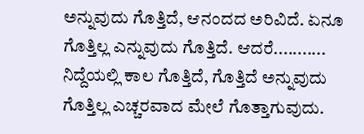ಅನ್ನುವುದು ಗೊತ್ತಿದೆ, ಆನಂದದ ಅರಿವಿದೆ. ಏನೂ ಗೊತ್ತಿಲ್ಲ ಎನ್ನುವುದು ಗೊತ್ತಿದೆ. ಆದರೆ........... ನಿದ್ದೆಯಲ್ಲಿ ಕಾಲ ಗೊತ್ತಿದೆ, ಗೊತ್ತಿದೆ ಅನ್ನುವುದು ಗೊತ್ತಿಲ್ಲ ಎಚ್ಚರವಾದ ಮೇಲೆ ಗೊತ್ತಾಗುವುದು.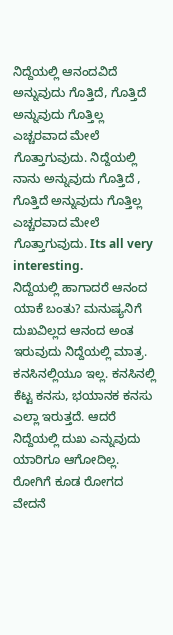ನಿದ್ದೆಯಲ್ಲಿ ಆನಂದವಿದೆ ಅನ್ನುವುದು ಗೊತ್ತಿದೆ, ಗೊತ್ತಿದೆ ಅನ್ನುವುದು ಗೊತ್ತಿಲ್ಲ ಎಚ್ಚರವಾದ ಮೇಲೆ ಗೊತ್ತಾಗುವುದು. ನಿದ್ದೆಯಲ್ಲಿ ನಾನು ಅನ್ನುವುದು ಗೊತ್ತಿದೆ , ಗೊತ್ತಿದೆ ಅನ್ನುವುದು ಗೊತ್ತಿಲ್ಲ ಎಚ್ಚರವಾದ ಮೇಲೆ ಗೊತ್ತಾಗುವುದು. Its all very interesting.
ನಿದ್ದೆಯಲ್ಲಿ ಹಾಗಾದರೆ ಆನಂದ ಯಾಕೆ ಬಂತು? ಮನುಷ್ಯನಿಗೆ ದುಖವಿಲ್ಲದ ಆನಂದ ಅಂತ ಇರುವುದು ನಿದ್ದೆಯಲ್ಲಿ ಮಾತ್ರ. ಕನಸಿನಲ್ಲಿಯೂ ಇಲ್ಲ. ಕನಸಿನಲ್ಲಿ ಕೆಟ್ಟ ಕನಸು, ಭಯಾನಕ ಕನಸು ಎಲ್ಲಾ ಇರುತ್ತದೆ. ಆದರೆ ನಿದ್ದೆಯಲ್ಲಿ ದುಖ ಎನ್ನುವುದು ಯಾರಿಗೂ ಆಗೋದಿಲ್ಲ. ರೋಗಿಗೆ ಕೂಡ ರೋಗದ ವೇದನೆ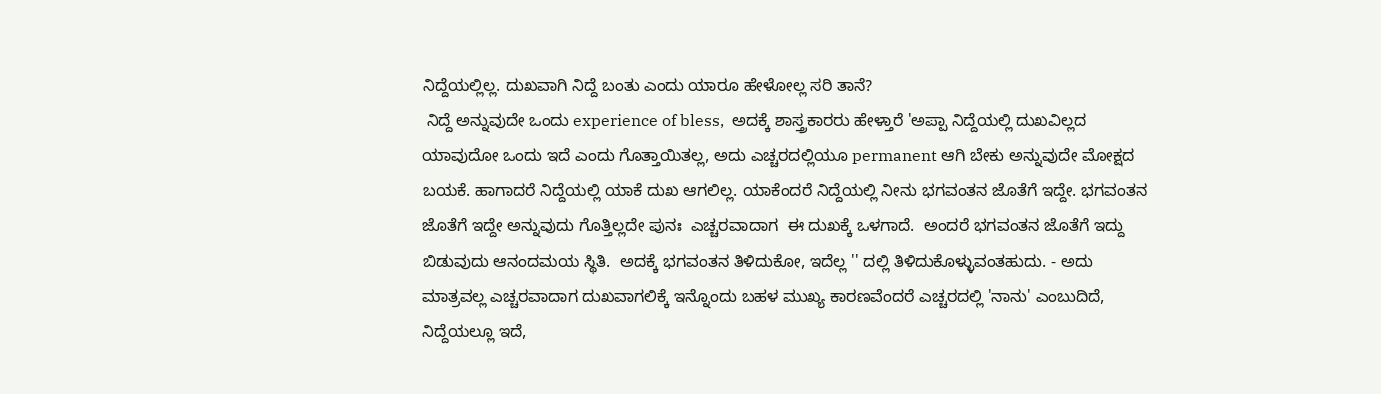ನಿದ್ದೆಯಲ್ಲಿಲ್ಲ. ದುಖವಾಗಿ ನಿದ್ದೆ ಬಂತು ಎಂದು ಯಾರೂ ಹೇಳೋಲ್ಲ ಸರಿ ತಾನೆ?
 ನಿದ್ದೆ ಅನ್ನುವುದೇ ಒಂದು experience of bless,  ಅದಕ್ಕೆ ಶಾಸ್ತ್ರಕಾರರು ಹೇಳ್ತಾರೆ 'ಅಪ್ಪಾ ನಿದ್ದೆಯಲ್ಲಿ ದುಖವಿಲ್ಲದ ಯಾವುದೋ ಒಂದು ಇದೆ ಎಂದು ಗೊತ್ತಾಯಿತಲ್ಲ, ಅದು ಎಚ್ಚರದಲ್ಲಿಯೂ permanent ಆಗಿ ಬೇಕು ಅನ್ನುವುದೇ ಮೋಕ್ಷದ ಬಯಕೆ. ಹಾಗಾದರೆ ನಿದ್ದೆಯಲ್ಲಿ ಯಾಕೆ ದುಖ ಆಗಲಿಲ್ಲ. ಯಾಕೆಂದರೆ ನಿದ್ದೆಯಲ್ಲಿ ನೀನು ಭಗವಂತನ ಜೊತೆಗೆ ಇದ್ದೇ. ಭಗವಂತನ ಜೊತೆಗೆ ಇದ್ದೇ ಅನ್ನುವುದು ಗೊತ್ತಿಲ್ಲದೇ ಪುನಃ  ಎಚ್ಚರವಾದಾಗ  ಈ ದುಖಕ್ಕೆ ಒಳಗಾದೆ.  ಅಂದರೆ ಭಗವಂತನ ಜೊತೆಗೆ ಇದ್ದು ಬಿಡುವುದು ಆನಂದಮಯ ಸ್ಥಿತಿ.  ಅದಕ್ಕೆ ಭಗವಂತನ ತಿಳಿದುಕೋ, ಇದೆಲ್ಲ '' ದಲ್ಲಿ ತಿಳಿದುಕೊಳ್ಳುವಂತಹುದು. - ಅದು ಮಾತ್ರವಲ್ಲ ಎಚ್ಚರವಾದಾಗ ದುಖವಾಗಲಿಕ್ಕೆ ಇನ್ನೊಂದು ಬಹಳ ಮುಖ್ಯ ಕಾರಣವೆಂದರೆ ಎಚ್ಚರದಲ್ಲಿ 'ನಾನು' ಎಂಬುದಿದೆ, ನಿದ್ದೆಯಲ್ಲೂ ಇದೆ,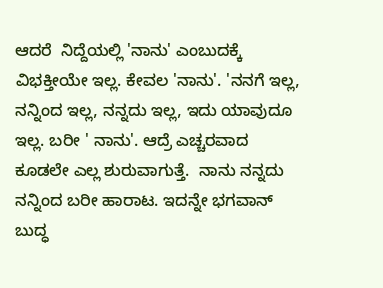ಆದರೆ  ನಿದ್ದೆಯಲ್ಲಿ 'ನಾನು' ಎಂಬುದಕ್ಕೆ ವಿಭಕ್ತೀಯೇ ಇಲ್ಲ. ಕೇವಲ 'ನಾನು'. 'ನನಗೆ ಇಲ್ಲ, ನನ್ನಿಂದ ಇಲ್ಲ, ನನ್ನದು ಇಲ್ಲ, ಇದು ಯಾವುದೂ ಇಲ್ಲ. ಬರೀ ' ನಾನು'. ಆದ್ರೆ ಎಚ್ಚರವಾದ ಕೂಡಲೇ ಎಲ್ಲ ಶುರುವಾಗುತ್ತೆ.  ನಾನು ನನ್ನದು ನನ್ನಿಂದ ಬರೀ ಹಾರಾಟ. ಇದನ್ನೇ ಭಗವಾನ್ ಬುದ್ಧ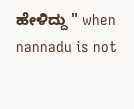ಹೇಳಿದ್ದು " when nannadu is not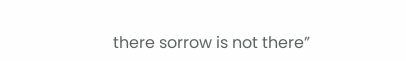there sorrow is not there”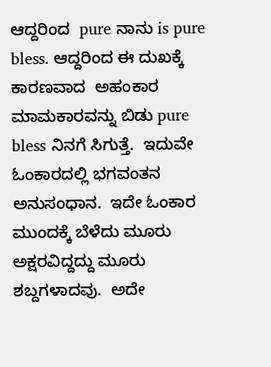ಆದ್ದರಿಂದ  pure ನಾನು is pure bless. ಆದ್ದರಿಂದ ಈ ದುಖಕ್ಕೆ ಕಾರಣವಾದ  ಅಹಂಕಾರ ಮಾಮಕಾರವನ್ನು ಬಿಡು pure bless ನಿನಗೆ ಸಿಗುತ್ತೆ.  ಇದುವೇ ಓಂಕಾರದಲ್ಲಿ ಭಗವಂತನ ಅನುಸಂಧಾನ.  ಇದೇ ಓಂಕಾರ ಮುಂದಕ್ಕೆ ಬೆಳೆದು ಮೂರು ಅಕ್ಷರವಿದ್ದದ್ದು ಮೂರು ಶಬ್ದಗಳಾದವು.  ಅದೇ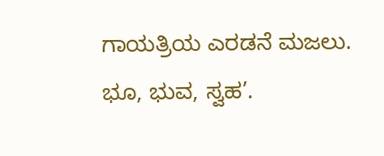ಗಾಯತ್ರಿಯ ಎರಡನೆ ಮಜಲು.  ಭೂ, ಭುವ, ಸ್ವಹ’.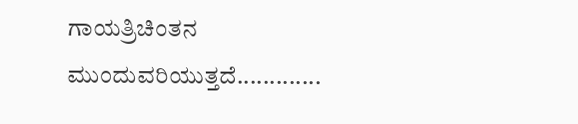ಗಾಯತ್ರಿಚಿಂತನ  ಮುಂದುವರಿಯುತ್ತದೆ.............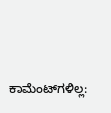ಕಾಮೆಂಟ್‌ಗಳಿಲ್ಲ: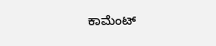ಕಾಮೆಂಟ್‌‌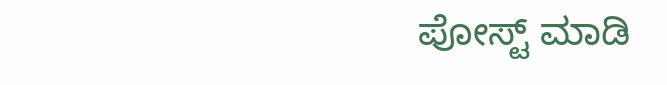ಪೋಸ್ಟ್‌ ಮಾಡಿ